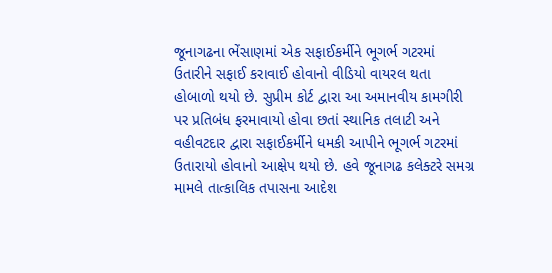જૂનાગઢના ભેંસાણમાં એક સફાઈકર્મીને ભૂગર્ભ ગટરમાં ઉતારીને સફાઈ કરાવાઈ હોવાનો વીડિયો વાયરલ થતા હોબાળો થયો છે. સુપ્રીમ કોર્ટ દ્વારા આ અમાનવીય કામગીરી પર પ્રતિબંધ ફરમાવાયો હોવા છતાં સ્થાનિક તલાટી અને વહીવટદાર દ્વારા સફાઈકર્મીને ધમકી આપીને ભૂગર્ભ ગટરમાં ઉતારાયો હોવાનો આક્ષેપ થયો છે. હવે જૂનાગઢ કલેક્ટરે સમગ્ર મામલે તાત્કાલિક તપાસના આદેશ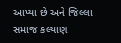આપ્યા છે અને જિલ્લા સમાજ કલ્યાણ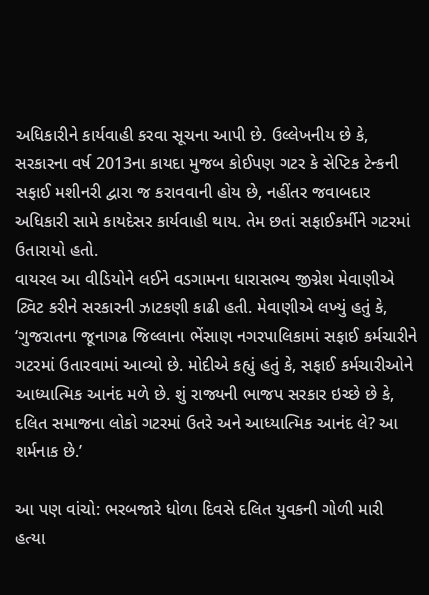અધિકારીને કાર્યવાહી કરવા સૂચના આપી છે. ઉલ્લેખનીય છે કે, સરકારના વર્ષ 2013ના કાયદા મુજબ કોઈપણ ગટર કે સેપ્ટિક ટેન્કની સફાઈ મશીનરી દ્વારા જ કરાવવાની હોય છે, નહીંતર જવાબદાર અધિકારી સામે કાયદેસર કાર્યવાહી થાય. તેમ છતાં સફાઈકર્મીને ગટરમાં ઉતારાયો હતો.
વાયરલ આ વીડિયોને લઈને વડગામના ધારાસભ્ય જીગ્નેશ મેવાણીએ ટ્વિટ કરીને સરકારની ઝાટકણી કાઢી હતી. મેવાણીએ લખ્યું હતું કે, ‘ગુજરાતના જૂનાગઢ જિલ્લાના ભેંસાણ નગરપાલિકામાં સફાઈ કર્મચારીને ગટરમાં ઉતારવામાં આવ્યો છે. મોદીએ કહ્યું હતું કે, સફાઈ કર્મચારીઓને આધ્યાત્મિક આનંદ મળે છે. શું રાજ્યની ભાજપ સરકાર ઇચ્છે છે કે, દલિત સમાજના લોકો ગટરમાં ઉતરે અને આધ્યાત્મિક આનંદ લે? આ શર્મનાક છે.’

આ પણ વાંચો: ભરબજારે ધોળા દિવસે દલિત યુવકની ગોળી મારી હત્યા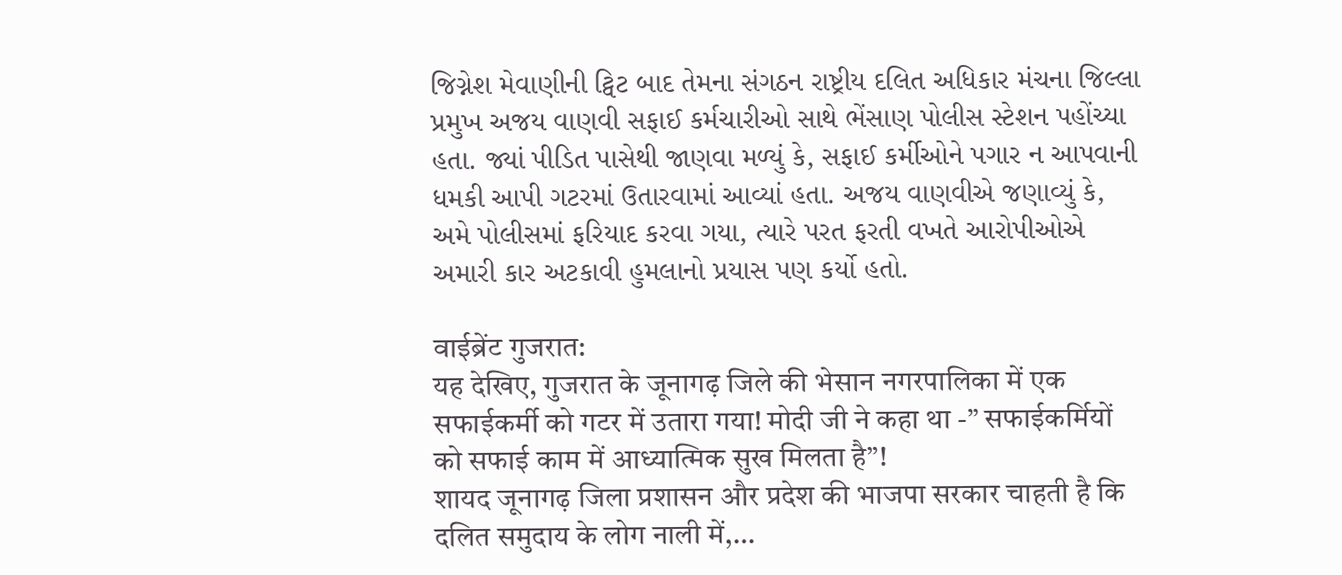જિગ્નેશ મેવાણીની ટ્વિટ બાદ તેમના સંગઠન રાષ્ટ્રીય દલિત અધિકાર મંચના જિલ્લા પ્રમુખ અજય વાણવી સફાઈ કર્મચારીઓ સાથે ભેંસાણ પોલીસ સ્ટેશન પહોંચ્યા હતા. જ્યાં પીડિત પાસેથી જાણવા મળ્યું કે, સફાઈ કર્મીઓને પગાર ન આપવાની ધમકી આપી ગટરમાં ઉતારવામાં આવ્યાં હતા. અજય વાણવીએ જણાવ્યું કે, અમે પોલીસમાં ફરિયાદ કરવા ગયા, ત્યારે પરત ફરતી વખતે આરોપીઓએ અમારી કાર અટકાવી હુમલાનો પ્રયાસ પણ કર્યો હતો.

वाईब्रेंट गुजरात:
यह देखिए, गुजरात के जूनागढ़ जिले की भेसान नगरपालिका में एक सफाईकर्मी को गटर में उतारा गया! मोदी जी ने कहा था -” सफाईकर्मियों को सफाई काम में आध्यात्मिक सुख मिलता है”!
शायद जूनागढ़ जिला प्रशासन और प्रदेश की भाजपा सरकार चाहती है कि दलित समुदाय के लोग नाली में,…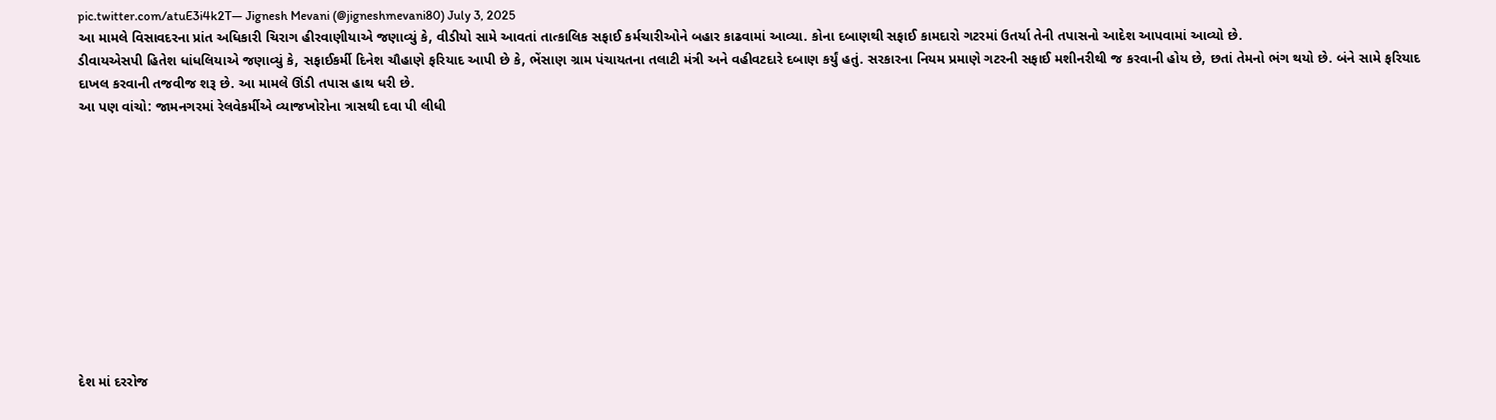pic.twitter.com/atuE3i4k2T— Jignesh Mevani (@jigneshmevani80) July 3, 2025
આ મામલે વિસાવદરના પ્રાંત અધિકારી ચિરાગ હીરવાણીયાએ જણાવ્યું કે, વીડીયો સામે આવતાં તાત્કાલિક સફાઈ કર્મચારીઓને બહાર કાઢવામાં આવ્યા. કોના દબાણથી સફાઈ કામદારો ગટરમાં ઉતર્યા તેની તપાસનો આદેશ આપવામાં આવ્યો છે.
ડીવાયએસપી હિતેશ ધાંધલિયાએ જણાવ્યું કે, સફાઈકર્મી દિનેશ ચૌહાણે ફરિયાદ આપી છે કે, ભેંસાણ ગ્રામ પંચાયતના તલાટી મંત્રી અને વહીવટદારે દબાણ કર્યું હતું. સરકારના નિયમ પ્રમાણે ગટરની સફાઈ મશીનરીથી જ કરવાની હોય છે, છતાં તેમનો ભંગ થયો છે. બંને સામે ફરિયાદ દાખલ કરવાની તજવીજ શરૂ છે. આ મામલે ઊંડી તપાસ હાથ ધરી છે.
આ પણ વાંચો: જામનગરમાં રેલવેકર્મીએ વ્યાજખોરોના ત્રાસથી દવા પી લીધી











દેશ માં દરરોજ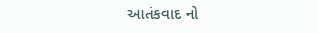આતંકવાદ નો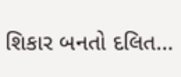શિકાર બનતો દલિત…